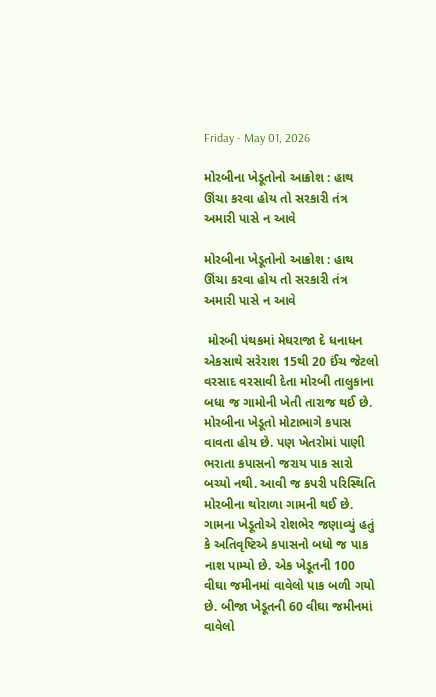Friday - May 01, 2026

મોરબીના ખેડૂતોનો આક્રોશ : હાથ ઊંચા કરવા હોય તો સરકારી તંત્ર અમારી પાસે ન આવે

મોરબીના ખેડૂતોનો આક્રોશ : હાથ ઊંચા કરવા હોય તો સરકારી તંત્ર અમારી પાસે ન આવે

 મોરબી પંથકમાં મેઘરાજા દે ધનાધન એકસાથે સરેરાશ 15થી 20 ઈંચ જેટલો વરસાદ વરસાવી દેતા મોરબી તાલુકાના બધા જ ગામોની ખેતી તારાજ થઈ છે. મોરબીના ખેડૂતો મોટાભાગે કપાસ વાવતા હોય છે. પણ ખેતરોમાં પાણી ભરાતા કપાસનો જરાય પાક સારો બચ્યો નથી. આવી જ કપરી પરિસ્થિતિ મોરબીના થોરાળા ગામની થઈ છે. ગામના ખેડૂતોએ રોશભેર જણાવ્યું હતું કે અતિવૃષ્ટિએ કપાસનો બધો જ પાક નાશ પામ્યો છે. એક ખેડૂતની 100 વીઘા જમીનમાં વાવેલો પાક બળી ગયો છે. બીજા ખેડૂતની 60 વીઘા જમીનમાં વાવેલો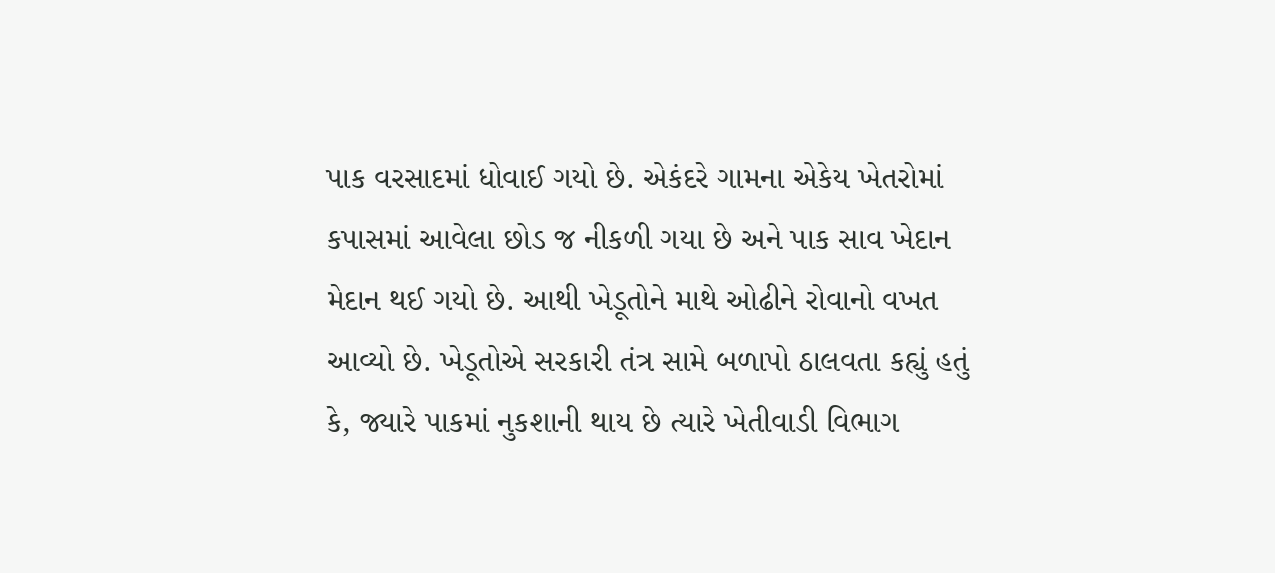પાક વરસાદમાં ધોવાઈ ગયો છે. એકંદરે ગામના એકેય ખેતરોમાં કપાસમાં આવેલા છોડ જ નીકળી ગયા છે અને પાક સાવ ખેદાન મેદાન થઈ ગયો છે. આથી ખેડૂતોને માથે ઓઢીને રોવાનો વખત આવ્યો છે. ખેડૂતોએ સરકારી તંત્ર સામે બળાપો ઠાલવતા કહ્યું હતું કે, જ્યારે પાકમાં નુકશાની થાય છે ત્યારે ખેતીવાડી વિભાગ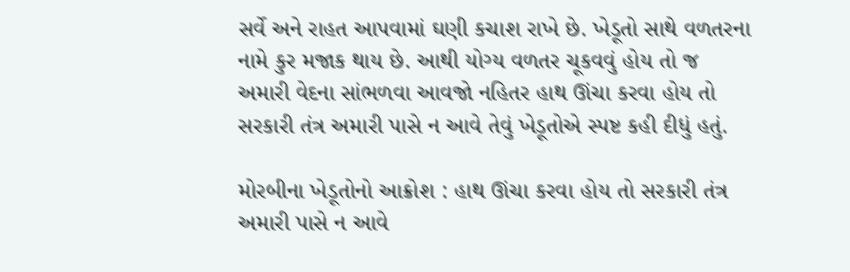સર્વે અને રાહત આપવામાં ઘણી કચાશ રાખે છે. ખેડૂતો સાથે વળતરના નામે કુર મજાક થાય છે. આથી યોગ્ય વળતર ચૂકવવું હોય તો જ અમારી વેદના સાંભળવા આવજો નહિતર હાથ ઊંચા કરવા હોય તો સરકારી તંત્ર અમારી પાસે ન આવે તેવું ખેડૂતોએ સ્પષ્ટ કહી દીધું હતું.

મોરબીના ખેડૂતોનો આક્રોશ : હાથ ઊંચા કરવા હોય તો સરકારી તંત્ર અમારી પાસે ન આવે